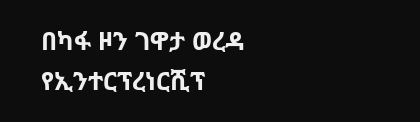በካፋ ዞን ገዋታ ወረዳ የኢንተርፕረነርሺፕ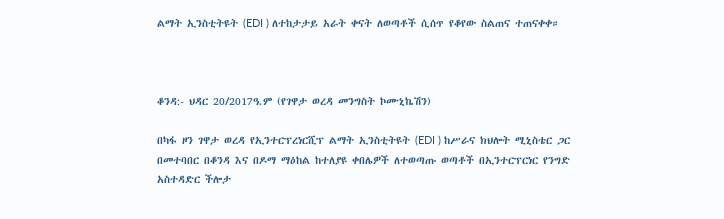ልማት ኢንስቲትዩት (EDI ) ለተከታታይ አራት ቀናት ለወጣቶች ሲሰጥ የቆየው ስልጠና ተጠናቀቀ።



ቆንዳ:- ህዳር 20/2017ዓ.ም (የገዋታ ወረዳ መንግስት ኮሙኒኬሽን)

በካፋ ዞን ገዋታ ወረዳ የኢንተርፕረነርሺፕ ልማት ኢንስቲትዩት (EDI ) ከሥራና ክህሎት ሚኒስቴር ጋር በመተባበር በቆንዳ እና በዶማ ማዕከል ከተለያዩ ቀበሌዎች ለተወጣጡ ወጣቶች በኢንተርፕርነር የንግድ አስተዳድር ችሎታ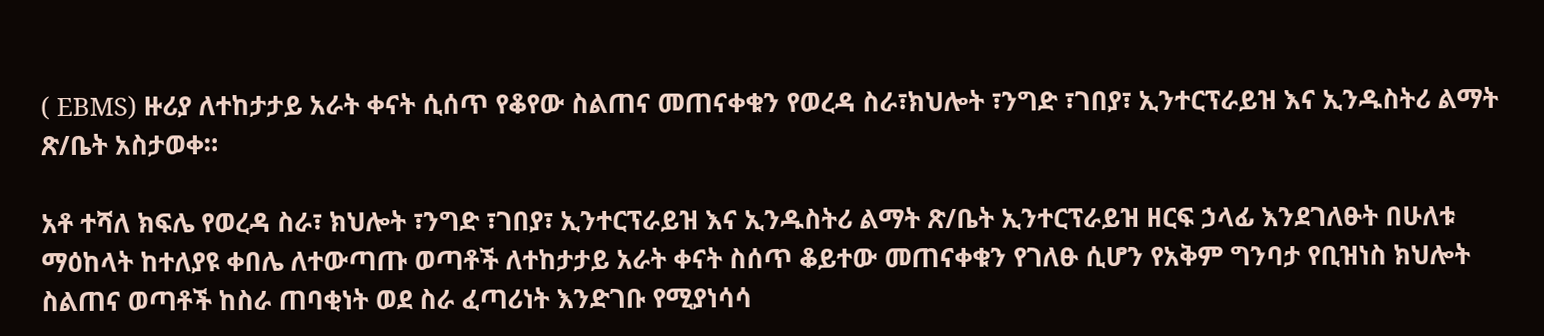( EBMS) ዙሪያ ለተከታታይ አራት ቀናት ሲሰጥ የቆየው ስልጠና መጠናቀቁን የወረዳ ስራ፣ክህሎት ፣ንግድ ፣ገበያ፣ ኢንተርፕራይዝ እና ኢንዱስትሪ ልማት ጽ/ቤት አስታወቀ።

አቶ ተሻለ ክፍሌ የወረዳ ስራ፣ ክህሎት ፣ንግድ ፣ገበያ፣ ኢንተርፕራይዝ እና ኢንዱስትሪ ልማት ጽ/ቤት ኢንተርፕራይዝ ዘርፍ ኃላፊ እንደገለፁት በሁለቱ ማዕከላት ከተለያዩ ቀበሌ ለተውጣጡ ወጣቶች ለተከታታይ አራት ቀናት ስሰጥ ቆይተው መጠናቀቁን የገለፁ ሲሆን የአቅም ግንባታ የቢዝነስ ክህሎት ስልጠና ወጣቶች ከስራ ጠባቂነት ወደ ስራ ፈጣሪነት እንድገቡ የሚያነሳሳ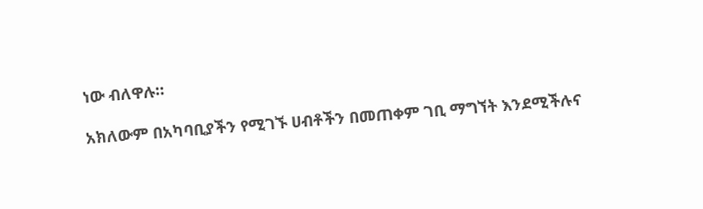ነው ብለዋሉ።

አክለውም በአካባቢያችን የሚገኙ ሀብቶችን በመጠቀም ገቢ ማግኘት እንደሚችሉና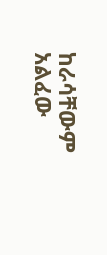ከራሳቸውም አልፈው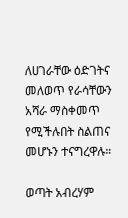ለሀገራቸው ዕድገትና መለወጥ የራሳቸውን አሻራ ማስቀመጥ የሚችሉበት ስልጠና መሆኑን ተናግረዋሉ።

ወጣት አብረሃም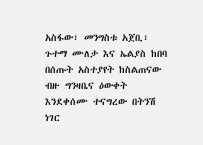አስፋው፣ መንግስቱ አጀቢ፣ ጉተማ ሙለታ እና ኤልያስ ከበባ በሰጡት አስተያየት ከስልጠናው ብዙ ግንዛቤና ዕውቀት እንደቀሰሙ ተናግረው በትንሽ ነገር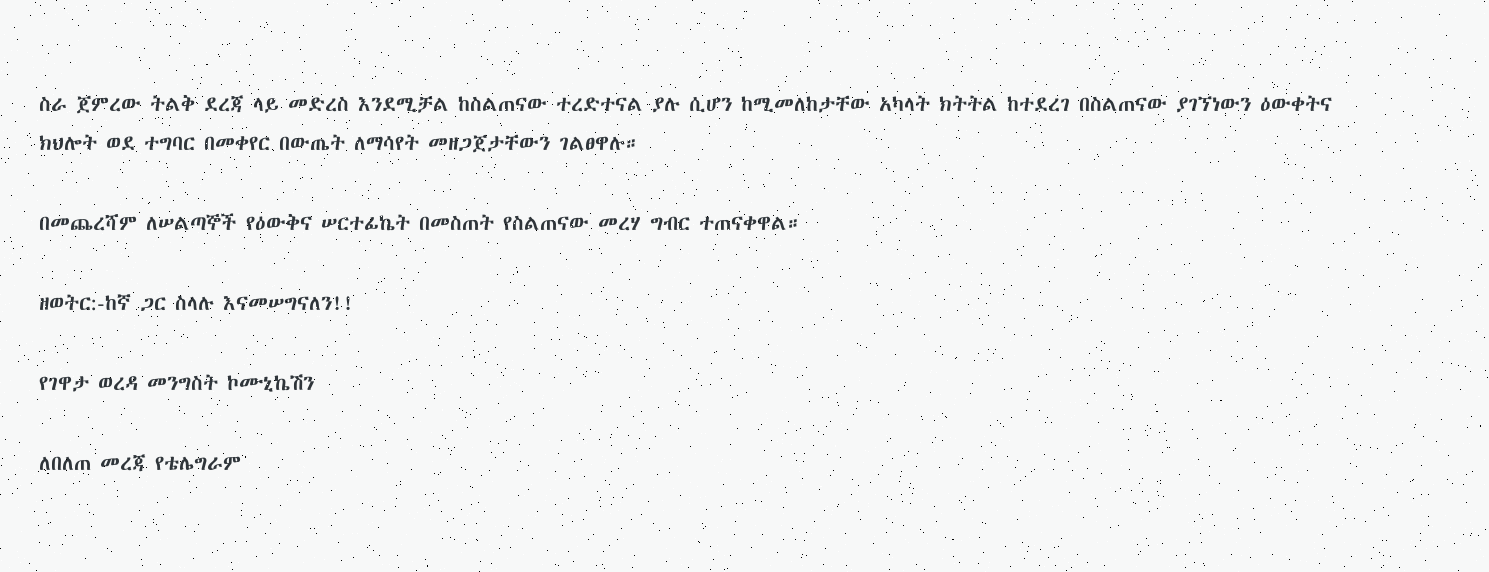ስራ ጀምረው ትልቅ ደረጃ ላይ መድረስ እንደሚቻል ከስልጠናው ተረድተናል ያሉ ሲሆን ከሚመለከታቸው አካላት ክትትል ከተደረገ በስልጠናው ያገኘነውን ዕውቀትና ክህሎት ወደ ተግባር በመቀየር በውጤት ለማሳየት መዘጋጀታቸውን ገልፀዋሉ።

በመጨረሻም ለሠልጣኞች የዕውቅና ሠርተፊኬት በመስጠት የስልጠናው መረሃ ግብር ተጠናቀዋል።

ዘወትር:-ከኛ ጋር ስላሉ እናመሠግናለን!!

የገዋታ ወረዳ መንግስት ኮሙኒኬሽን

ለበለጠ መረጃ የቴሌግራም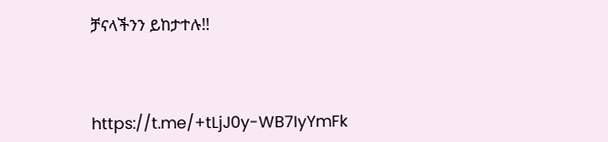ቻናላችንን ይከታተሉ!!



https://t.me/+tLjJ0y-WB7IyYmFk